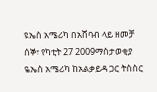ዩኤስ አሜሪካ በአሸባብ ላይ ዘመቻ
ሰኞ፣ የካቲት 27 2009ማስታወቂያ
ዬኤስ አሜሪካ ከአልቃይዳ ጋር ትስስር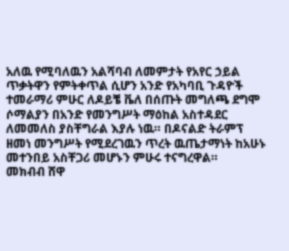አለዉ የሚባለዉን አልሻባብ ለመምታት የአየር ኃይል ጥቃትዋን የምትቀጥል ሲሆን አንድ የአካባቢ ጉዳዮች ተመራማሪ ምሁር ለዶይቼ ቬለ በሰጡት መግለጫ ደግሞ ሶማልያን በአንድ የመንግሥት ማዕከል አስተዳደር ለመመለስ ያስቸግራል እያሉ ነዉ። በዶናልድ ትራምፕ ዘመነ መንግሥት የሚደረገዉን ጥረት ዉጤታማነት ከአሁኑ መተንበይ አስቸጋሪ መሆኑን ምሁሩ ተናግረዋል።
መክብብ ሸዋ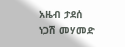አዜብ ታደሰ
ነጋሽ መሃመድ